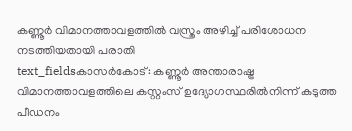കണ്ണൂർ വിമാനത്താവളത്തിൽ വസ്ത്രം അഴിച്ച് പരിശോധന നടത്തിയതായി പരാതി
text_fieldsകാസർകോട്: കണ്ണൂർ അന്താരാഷ്ട്ര വിമാനത്താവളത്തിലെ കസ്റ്റംസ് ഉദ്യോഗസ്ഥരിൽനിന്ന് കടുത്ത പീഡനം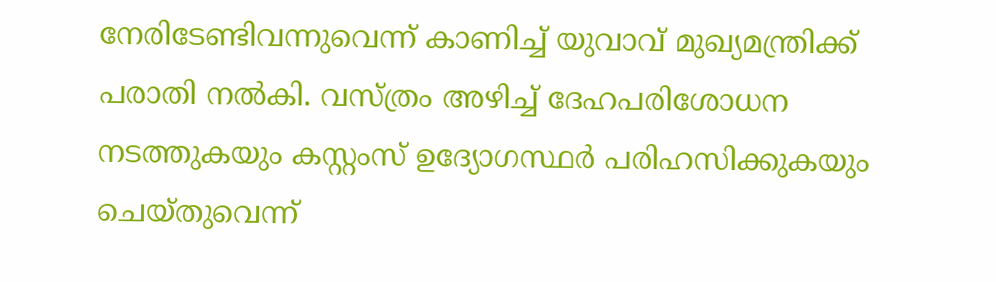നേരിടേണ്ടിവന്നുവെന്ന് കാണിച്ച് യുവാവ് മുഖ്യമന്ത്രിക്ക് പരാതി നൽകി. വസ്ത്രം അഴിച്ച് ദേഹപരിശോധന നടത്തുകയും കസ്റ്റംസ് ഉദ്യോഗസ്ഥർ പരിഹസിക്കുകയും ചെയ്തുവെന്ന്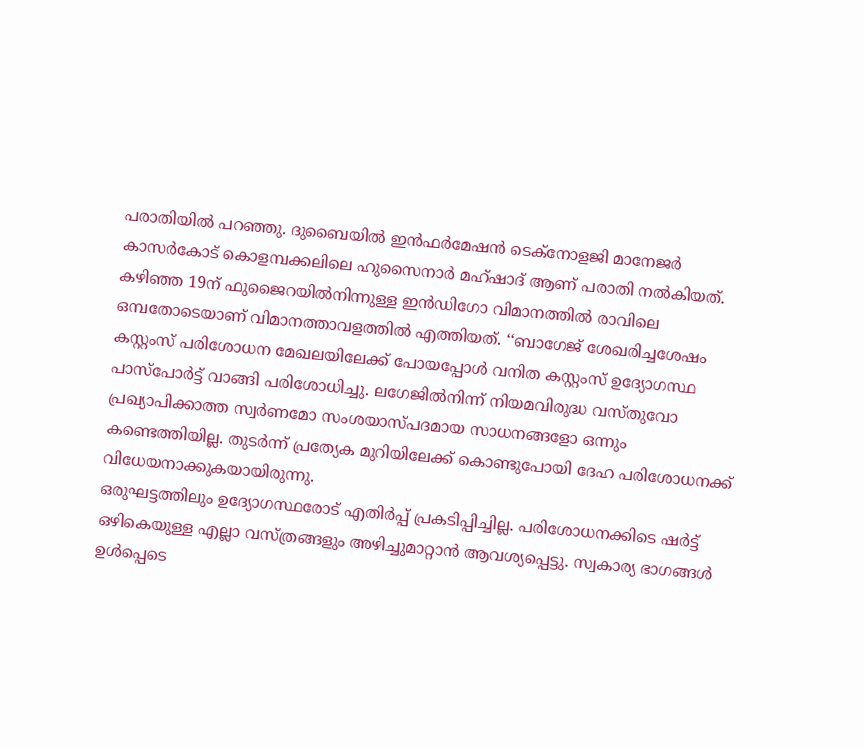പരാതിയിൽ പറഞ്ഞു. ദുബൈയിൽ ഇൻഫർമേഷൻ ടെക്നോളജി മാനേജർ കാസർകോട് കൊളമ്പക്കലിലെ ഹുസൈനാർ മഹ്ഷാദ് ആണ് പരാതി നൽകിയത്.
കഴിഞ്ഞ 19ന് ഫുജൈറയിൽനിന്നുള്ള ഇൻഡിഗോ വിമാനത്തിൽ രാവിലെ ഒമ്പതോടെയാണ് വിമാനത്താവളത്തിൽ എത്തിയത്. ‘‘ബാഗേജ് ശേഖരിച്ചശേഷം കസ്റ്റംസ് പരിശോധന മേഖലയിലേക്ക് പോയപ്പോൾ വനിത കസ്റ്റംസ് ഉദ്യോഗസ്ഥ പാസ്പോർട്ട് വാങ്ങി പരിശോധിച്ചു. ലഗേജിൽനിന്ന് നിയമവിരുദ്ധ വസ്തുവോ പ്രഖ്യാപിക്കാത്ത സ്വർണമോ സംശയാസ്പദമായ സാധനങ്ങളോ ഒന്നും കണ്ടെത്തിയില്ല. തുടർന്ന് പ്രത്യേക മുറിയിലേക്ക് കൊണ്ടുപോയി ദേഹ പരിശോധനക്ക് വിധേയനാക്കുകയായിരുന്നു.
ഒരുഘട്ടത്തിലും ഉദ്യോഗസ്ഥരോട് എതിർപ്പ് പ്രകടിപ്പിച്ചില്ല. പരിശോധനക്കിടെ ഷർട്ട് ഒഴികെയുള്ള എല്ലാ വസ്ത്രങ്ങളും അഴിച്ചുമാറ്റാൻ ആവശ്യപ്പെട്ടു. സ്വകാര്യ ഭാഗങ്ങൾ ഉൾപ്പെടെ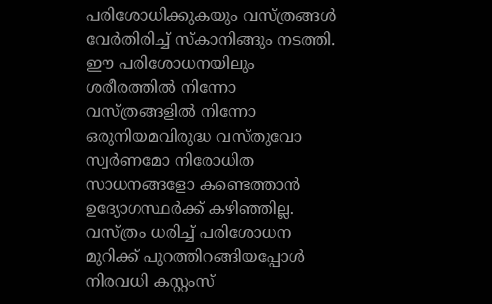പരിശോധിക്കുകയും വസ്ത്രങ്ങൾ വേർതിരിച്ച് സ്കാനിങ്ങും നടത്തി. ഈ പരിശോധനയിലും ശരീരത്തിൽ നിന്നോ വസ്ത്രങ്ങളിൽ നിന്നോ ഒരുനിയമവിരുദ്ധ വസ്തുവോ സ്വർണമോ നിരോധിത സാധനങ്ങളോ കണ്ടെത്താൻ ഉദ്യോഗസ്ഥർക്ക് കഴിഞ്ഞില്ല.
വസ്ത്രം ധരിച്ച് പരിശോധന മുറിക്ക് പുറത്തിറങ്ങിയപ്പോൾ നിരവധി കസ്റ്റംസ്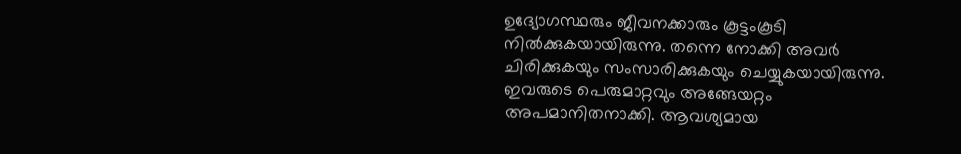ഉദ്യോഗസ്ഥരും ജീവനക്കാരും കൂട്ടംകൂടി നിൽക്കുകയായിരുന്നു. തന്നെ നോക്കി അവർ ചിരിക്കുകയും സംസാരിക്കുകയും ചെയ്യുകയായിരുന്നു. ഇവരുടെ പെരുമാറ്റവും അങ്ങേയറ്റം അപമാനിതനാക്കി. ആവശ്യമായ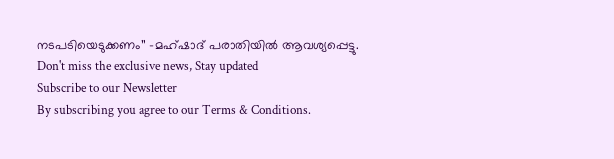നടപടിയെടുക്കണം’’ -മഹ്ഷാദ് പരാതിയിൽ ആവശ്യപ്പെട്ടു.
Don't miss the exclusive news, Stay updated
Subscribe to our Newsletter
By subscribing you agree to our Terms & Conditions.